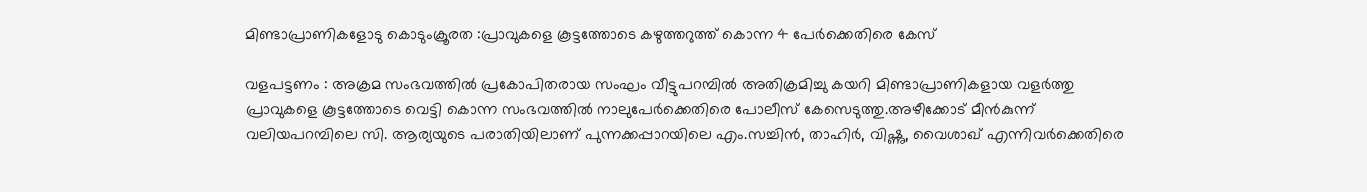മിണ്ടാപ്രാണികളോടു കൊടുംക്രൂരത :പ്രാവുകളെ കൂട്ടത്തോടെ കഴുത്തറുത്ത് കൊന്ന 4 പേർക്കെതിരെ കേസ്

വളപട്ടണം : അക്രമ സംഭവത്തിൽ പ്രകോപിതരായ സംഘം വീട്ടുപറമ്പിൽ അതിക്രമിച്ചു കയറി മിണ്ടാപ്രാണികളായ വളർത്തു പ്രാവുകളെ കൂട്ടത്തോടെ വെട്ടി കൊന്ന സംഭവത്തിൽ നാലുപേർക്കെതിരെ പോലീസ് കേസെടുത്തു.അഴീക്കോട് മീൻകുന്ന് വലിയപറമ്പിലെ സി. ആര്യയുടെ പരാതിയിലാണ് പുന്നക്കപ്പാറയിലെ എം.സച്ചിൻ, താഹിർ, വിഷ്ണു, വൈശാഖ് എന്നിവർക്കെതിരെ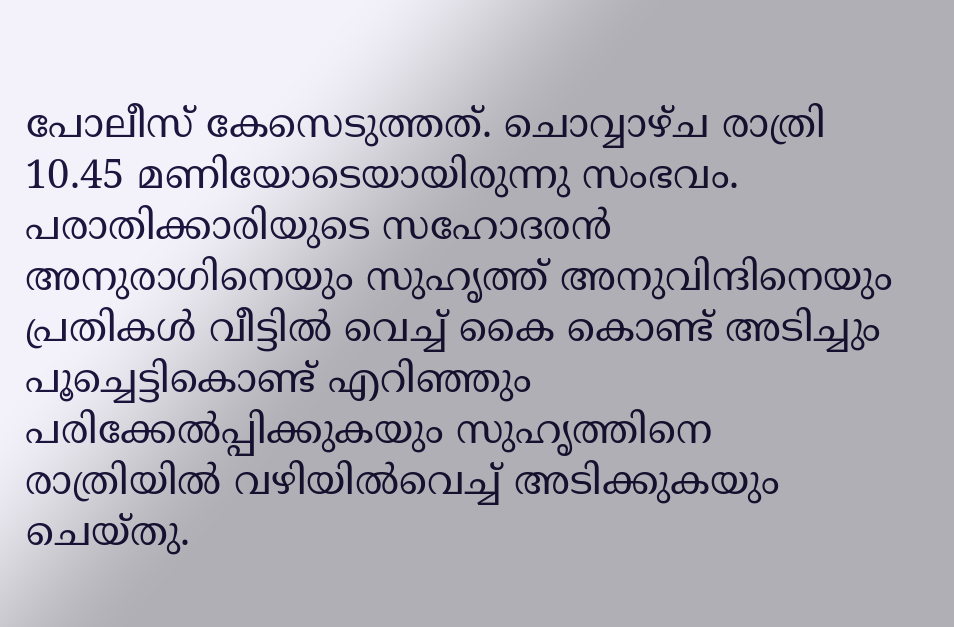പോലീസ് കേസെടുത്തത്. ചൊവ്വാഴ്ച രാത്രി 10.45 മണിയോടെയായിരുന്നു സംഭവം. പരാതിക്കാരിയുടെ സഹോദരൻ അനുരാഗിനെയും സുഹൃത്ത് അനുവിന്ദിനെയും പ്രതികൾ വീട്ടിൽ വെച്ച് കൈ കൊണ്ട് അടിച്ചും പൂച്ചെട്ടികൊണ്ട് എറിഞ്ഞും പരിക്കേൽപ്പിക്കുകയും സുഹൃത്തിനെ രാത്രിയിൽ വഴിയിൽവെച്ച് അടിക്കുകയും ചെയ്തു.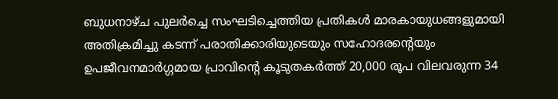ബുധനാഴ്ച പുലർച്ചെ സംഘടിച്ചെത്തിയ പ്രതികൾ മാരകായുധങ്ങളുമായി അതിക്രമിച്ചു കടന്ന് പരാതിക്കാരിയുടെയും സഹോദരൻ്റെയും ഉപജീവനമാർഗ്ഗമായ പ്രാവിൻ്റെ കൂടുതകർത്ത് 20,000 രൂപ വിലവരുന്ന 34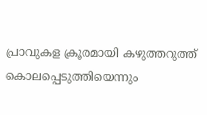പ്രാവുകള ക്രൂരമായി കഴുത്തറുത്ത് കൊലപ്പെടുത്തിയെന്നും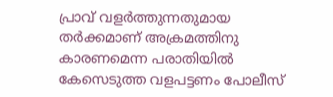പ്രാവ് വളർത്തുന്നതുമായ തർക്കമാണ് അക്രമത്തിനു കാരണമെന്ന പരാതിയിൽ കേസെടുത്ത വളപട്ടണം പോലീസ്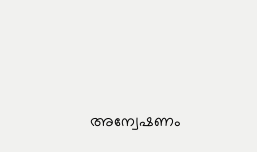അന്വേഷണം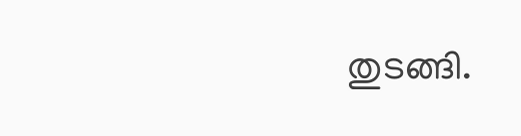തുടങ്ങി.